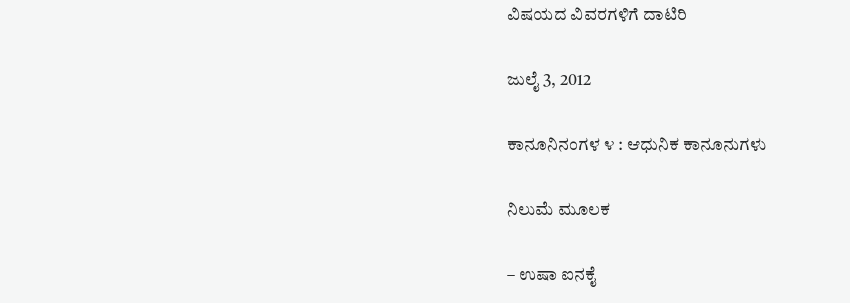ವಿಷಯದ ವಿವರಗಳಿಗೆ ದಾಟಿರಿ

ಜುಲೈ 3, 2012

ಕಾನೂನಿನಂಗಳ ೪ : ಆಧುನಿಕ ಕಾನೂನುಗಳು

ನಿಲುಮೆ ಮೂಲಕ

– ಉಷಾ ಐನಕೈ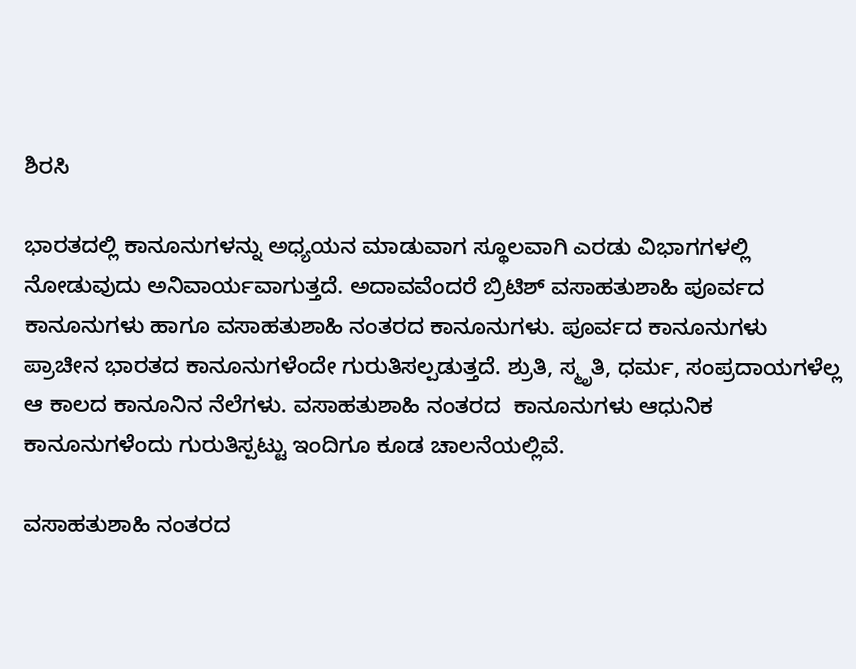ಶಿರಸಿ

ಭಾರತದಲ್ಲಿ ಕಾನೂನುಗಳನ್ನು ಅಧ್ಯಯನ ಮಾಡುವಾಗ ಸ್ಥೂಲವಾಗಿ ಎರಡು ವಿಭಾಗಗಳಲ್ಲಿ ನೋಡುವುದು ಅನಿವಾರ್ಯವಾಗುತ್ತದೆ. ಅದಾವವೆಂದರೆ ಬ್ರಿಟಿಶ್ ವಸಾಹತುಶಾಹಿ ಪೂರ್ವದ ಕಾನೂನುಗಳು ಹಾಗೂ ವಸಾಹತುಶಾಹಿ ನಂತರದ ಕಾನೂನುಗಳು. ಪೂರ್ವದ ಕಾನೂನುಗಳು ಪ್ರಾಚೀನ ಭಾರತದ ಕಾನೂನುಗಳೆಂದೇ ಗುರುತಿಸಲ್ಪಡುತ್ತದೆ. ಶ್ರುತಿ, ಸ್ಮೃತಿ, ಧರ್ಮ, ಸಂಪ್ರದಾಯಗಳೆಲ್ಲ ಆ ಕಾಲದ ಕಾನೂನಿನ ನೆಲೆಗಳು. ವಸಾಹತುಶಾಹಿ ನಂತರದ  ಕಾನೂನುಗಳು ಆಧುನಿಕ ಕಾನೂನುಗಳೆಂದು ಗುರುತಿಸ್ಪಟ್ಟು ಇಂದಿಗೂ ಕೂಡ ಚಾಲನೆಯಲ್ಲಿವೆ.

ವಸಾಹತುಶಾಹಿ ನಂತರದ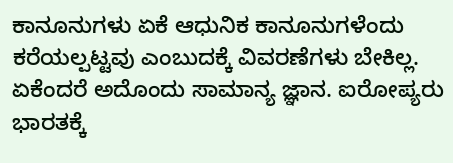ಕಾನೂನುಗಳು ಏಕೆ ಆಧುನಿಕ ಕಾನೂನುಗಳೆಂದು ಕರೆಯಲ್ಪಟ್ಟವು ಎಂಬುದಕ್ಕೆ ವಿವರಣೆಗಳು ಬೇಕಿಲ್ಲ. ಏಕೆಂದರೆ ಅದೊಂದು ಸಾಮಾನ್ಯ ಜ್ಞಾನ. ಐರೋಪ್ಯರು ಭಾರತಕ್ಕೆ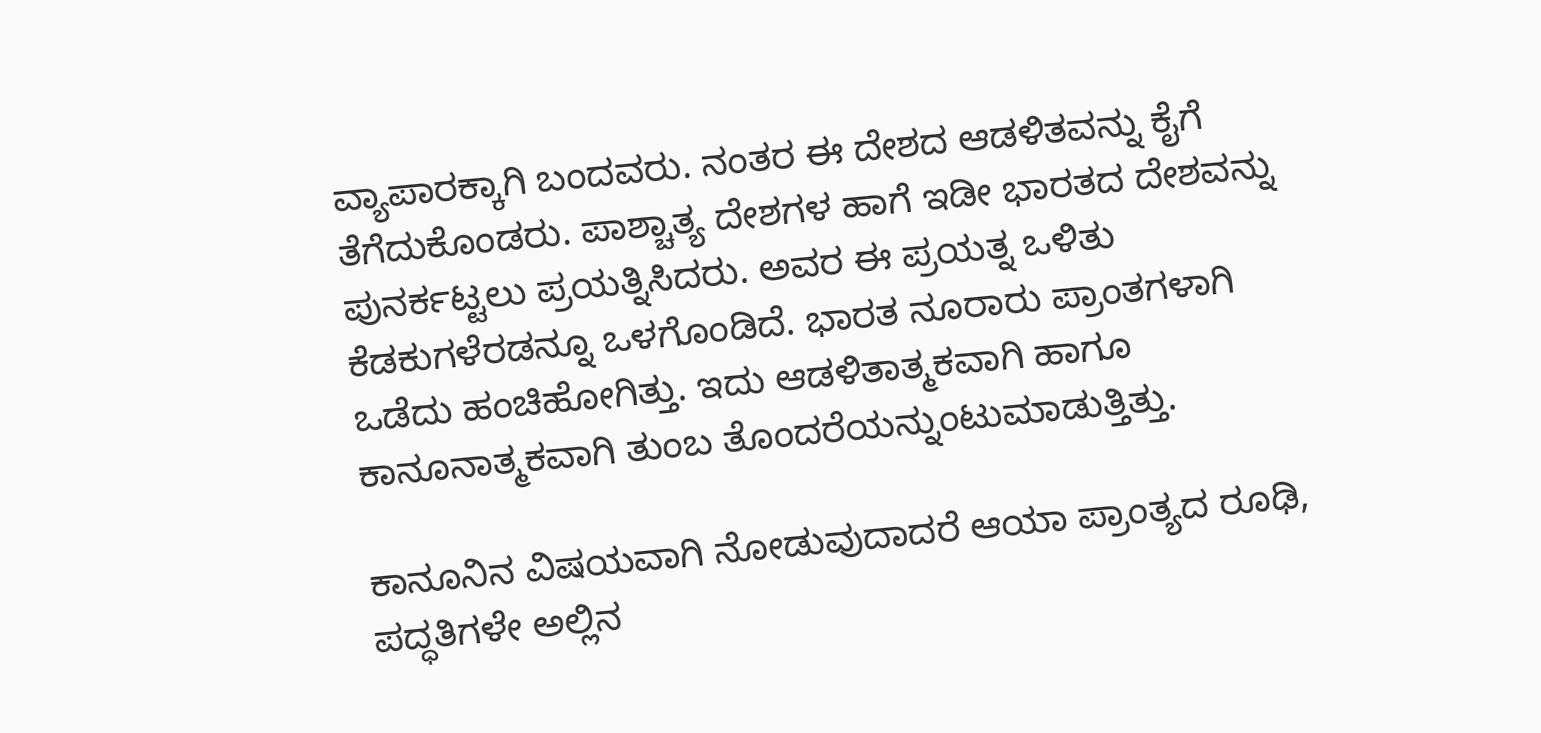ವ್ಯಾಪಾರಕ್ಕಾಗಿ ಬಂದವರು. ನಂತರ ಈ ದೇಶದ ಆಡಳಿತವನ್ನು ಕೈಗೆ ತೆಗೆದುಕೊಂಡರು. ಪಾಶ್ಚಾತ್ಯ ದೇಶಗಳ ಹಾಗೆ ಇಡೀ ಭಾರತದ ದೇಶವನ್ನು ಪುನರ್ಕಟ್ಟಲು ಪ್ರಯತ್ನಿಸಿದರು. ಅವರ ಈ ಪ್ರಯತ್ನ ಒಳಿತು ಕೆಡಕುಗಳೆರಡನ್ನೂ ಒಳಗೊಂಡಿದೆ. ಭಾರತ ನೂರಾರು ಪ್ರಾಂತಗಳಾಗಿ ಒಡೆದು ಹಂಚಿಹೋಗಿತ್ತು. ಇದು ಆಡಳಿತಾತ್ಮಕವಾಗಿ ಹಾಗೂ ಕಾನೂನಾತ್ಮಕವಾಗಿ ತುಂಬ ತೊಂದರೆಯನ್ನುಂಟುಮಾಡುತ್ತಿತ್ತು.

ಕಾನೂನಿನ ವಿಷಯವಾಗಿ ನೋಡುವುದಾದರೆ ಆಯಾ ಪ್ರಾಂತ್ಯದ ರೂಢಿ, ಪದ್ಧತಿಗಳೇ ಅಲ್ಲಿನ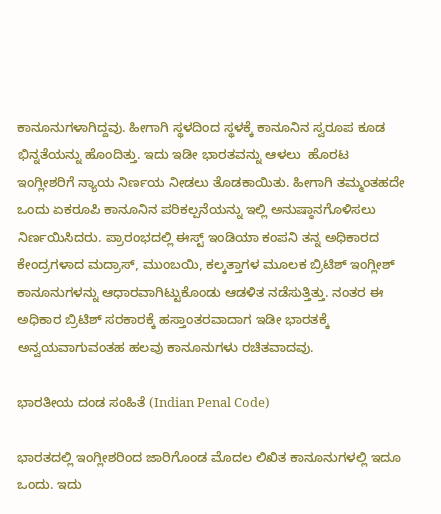ಕಾನೂನುಗಳಾಗಿದ್ದವು. ಹೀಗಾಗಿ ಸ್ಥಳದಿಂದ ಸ್ಥಳಕ್ಕೆ ಕಾನೂನಿನ ಸ್ವರೂಪ ಕೂಡ ಭಿನ್ನತೆಯನ್ನು ಹೊಂದಿತ್ತು. ಇದು ಇಡೀ ಭಾರತವನ್ನು ಆಳಲು  ಹೊರಟ ಇಂಗ್ಲೀಶರಿಗೆ ನ್ಯಾಯ ನಿರ್ಣಯ ನೀಡಲು ತೊಡಕಾಯಿತು. ಹೀಗಾಗಿ ತಮ್ಮಂತಹದೇ ಒಂದು ಏಕರೂಪಿ ಕಾನೂನಿನ ಪರಿಕಲ್ಪನೆಯನ್ನು ಇಲ್ಲಿ ಅನುಷ್ಠಾನಗೊಳಿಸಲು ನಿರ್ಣಯಿಸಿದರು. ಪ್ರಾರಂಭದಲ್ಲಿ ಈಸ್ಟ್ ಇಂಡಿಯಾ ಕಂಪನಿ ತನ್ನ ಅಧಿಕಾರದ ಕೇಂದ್ರಗಳಾದ ಮದ್ರಾಸ್, ಮುಂಬಯಿ, ಕಲ್ಕತ್ತಾಗಳ ಮೂಲಕ ಬ್ರಿಟಿಶ್ ಇಂಗ್ಲೀಶ್ ಕಾನೂನುಗಳನ್ನು ಆಧಾರವಾಗಿಟ್ಟುಕೊಂಡು ಆಡಳಿತ ನಡೆಸುತ್ತಿತ್ತು. ನಂತರ ಈ ಅಧಿಕಾರ ಬ್ರಿಟಿಶ್ ಸರಕಾರಕ್ಕೆ ಹಸ್ತಾಂತರವಾದಾಗ ಇಡೀ ಭಾರತಕ್ಕೆ ಅನ್ವಯವಾಗುವಂತಹ ಹಲವು ಕಾನೂನುಗಳು ರಚಿತವಾದವು.

ಭಾರತೀಯ ದಂಡ ಸಂಹಿತೆ (Indian Penal Code)

ಭಾರತದಲ್ಲಿ ಇಂಗ್ಲೀಶರಿಂದ ಜಾರಿಗೊಂಡ ಮೊದಲ ಲಿಖಿತ ಕಾನೂನುಗಳಲ್ಲಿ ಇದೂ ಒಂದು. ಇದು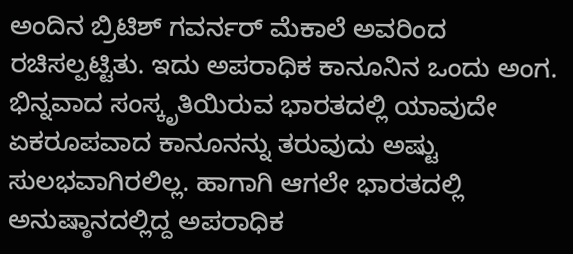ಅಂದಿನ ಬ್ರಿಟಿಶ್ ಗವರ್ನರ್ ಮೆಕಾಲೆ ಅವರಿಂದ ರಚಿಸಲ್ಪಟ್ಟಿತು. ಇದು ಅಪರಾಧಿಕ ಕಾನೂನಿನ ಒಂದು ಅಂಗ. ಭಿನ್ನವಾದ ಸಂಸ್ಕೃತಿಯಿರುವ ಭಾರತದಲ್ಲಿ ಯಾವುದೇ ಏಕರೂಪವಾದ ಕಾನೂನನ್ನು ತರುವುದು ಅಷ್ಟು ಸುಲಭವಾಗಿರಲಿಲ್ಲ. ಹಾಗಾಗಿ ಆಗಲೇ ಭಾರತದಲ್ಲಿ ಅನುಷ್ಠಾನದಲ್ಲಿದ್ದ ಅಪರಾಧಿಕ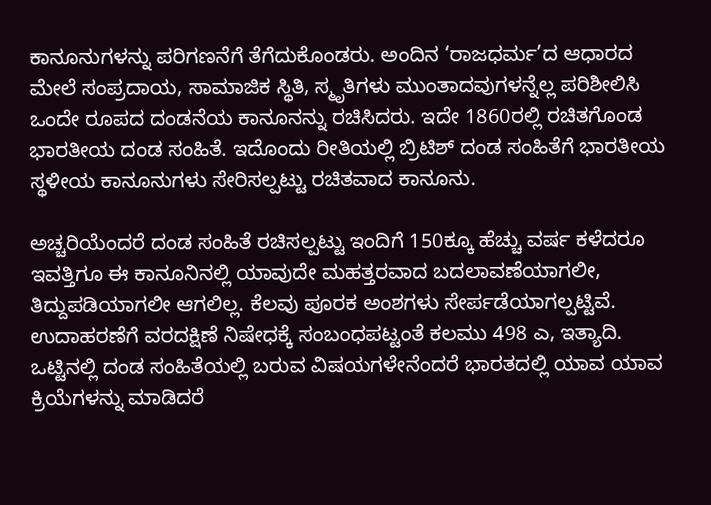ಕಾನೂನುಗಳನ್ನು ಪರಿಗಣನೆಗೆ ತೆಗೆದುಕೊಂಡರು. ಅಂದಿನ ‘ರಾಜಧರ್ಮ’ದ ಆಧಾರದ ಮೇಲೆ ಸಂಪ್ರದಾಯ, ಸಾಮಾಜಿಕ ಸ್ಥಿತಿ, ಸ್ಮೃತಿಗಳು ಮುಂತಾದವುಗಳನ್ನೆಲ್ಲ ಪರಿಶೀಲಿಸಿ ಒಂದೇ ರೂಪದ ದಂಡನೆಯ ಕಾನೂನನ್ನು ರಚಿಸಿದರು. ಇದೇ 1860ರಲ್ಲಿ ರಚಿತಗೊಂಡ ಭಾರತೀಯ ದಂಡ ಸಂಹಿತೆ. ಇದೊಂದು ರೀತಿಯಲ್ಲಿ ಬ್ರಿಟಿಶ್ ದಂಡ ಸಂಹಿತೆಗೆ ಭಾರತೀಯ ಸ್ಥಳೀಯ ಕಾನೂನುಗಳು ಸೇರಿಸಲ್ಪಟ್ಟು ರಚಿತವಾದ ಕಾನೂನು.

ಅಚ್ಚರಿಯೆಂದರೆ ದಂಡ ಸಂಹಿತೆ ರಚಿಸಲ್ಪಟ್ಟು ಇಂದಿಗೆ 150ಕ್ಕೂ ಹೆಚ್ಚು ವರ್ಷ ಕಳೆದರೂ ಇವತ್ತಿಗೂ ಈ ಕಾನೂನಿನಲ್ಲಿ ಯಾವುದೇ ಮಹತ್ತರವಾದ ಬದಲಾವಣೆಯಾಗಲೀ, ತಿದ್ದುಪಡಿಯಾಗಲೀ ಆಗಲಿಲ್ಲ. ಕೆಲವು ಪೂರಕ ಅಂಶಗಳು ಸೇರ್ಪಡೆಯಾಗಲ್ಪಟ್ಟಿವೆ. ಉದಾಹರಣೆಗೆ ವರದಕ್ಷಿಣೆ ನಿಷೇಧಕ್ಕೆ ಸಂಬಂಧಪಟ್ಟಂತೆ ಕಲಮು 498 ಎ, ಇತ್ಯಾದಿ. ಒಟ್ಟಿನಲ್ಲಿ ದಂಡ ಸಂಹಿತೆಯಲ್ಲಿ ಬರುವ ವಿಷಯಗಳೇನೆಂದರೆ ಭಾರತದಲ್ಲಿ ಯಾವ ಯಾವ ಕ್ರಿಯೆಗಳನ್ನು ಮಾಡಿದರೆ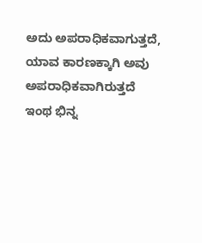ಅದು ಅಪರಾಧಿಕವಾಗುತ್ತದೆ, ಯಾವ ಕಾರಣಕ್ಕಾಗಿ ಅವು ಅಪರಾಧಿಕವಾಗಿರುತ್ತದೆ ಇಂಥ ಭಿನ್ನ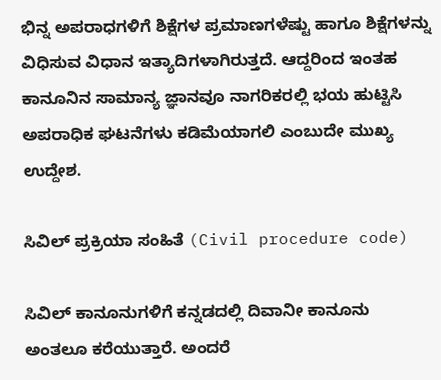ಭಿನ್ನ ಅಪರಾಧಗಳಿಗೆ ಶಿಕ್ಷೆಗಳ ಪ್ರಮಾಣಗಳೆಷ್ಟು ಹಾಗೂ ಶಿಕ್ಷೆಗಳನ್ನು ವಿಧಿಸುವ ವಿಧಾನ ಇತ್ಯಾದಿಗಳಾಗಿರುತ್ತದೆ. ಆದ್ದರಿಂದ ಇಂತಹ ಕಾನೂನಿನ ಸಾಮಾನ್ಯ ಜ್ಞಾನವೂ ನಾಗರಿಕರಲ್ಲಿ ಭಯ ಹುಟ್ಟಿಸಿ ಅಪರಾಧಿಕ ಘಟನೆಗಳು ಕಡಿಮೆಯಾಗಲಿ ಎಂಬುದೇ ಮುಖ್ಯ ಉದ್ದೇಶ.

ಸಿವಿಲ್ ಪ್ರಕ್ರಿಯಾ ಸಂಹಿತೆ (Civil procedure code)

ಸಿವಿಲ್ ಕಾನೂನುಗಳಿಗೆ ಕನ್ನಡದಲ್ಲಿ ದಿವಾನೀ ಕಾನೂನು ಅಂತಲೂ ಕರೆಯುತ್ತಾರೆ. ಅಂದರೆ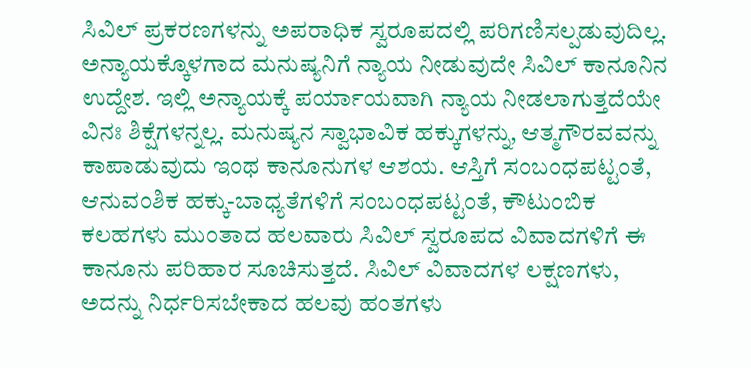ಸಿವಿಲ್ ಪ್ರಕರಣಗಳನ್ನು ಅಪರಾಧಿಕ ಸ್ವರೂಪದಲ್ಲಿ ಪರಿಗಣಿಸಲ್ಪಡುವುದಿಲ್ಲ. ಅನ್ಯಾಯಕ್ಕೊಳಗಾದ ಮನುಷ್ಯನಿಗೆ ನ್ಯಾಯ ನೀಡುವುದೇ ಸಿವಿಲ್ ಕಾನೂನಿನ ಉದ್ದೇಶ. ಇಲ್ಲಿ ಅನ್ಯಾಯಕ್ಕೆ ಪರ್ಯಾಯವಾಗಿ ನ್ಯಾಯ ನೀಡಲಾಗುತ್ತದೆಯೇ ವಿನಃ ಶಿಕ್ಷೆಗಳನ್ನಲ್ಲ. ಮನುಷ್ಯನ ಸ್ವಾಭಾವಿಕ ಹಕ್ಕುಗಳನ್ನು, ಆತ್ಮಗೌರವವನ್ನು ಕಾಪಾಡುವುದು ಇಂಥ ಕಾನೂನುಗಳ ಆಶಯ. ಆಸ್ತಿಗೆ ಸಂಬಂಧಪಟ್ಟಂತೆ, ಆನುವಂಶಿಕ ಹಕ್ಕು-ಬಾಧ್ಯತೆಗಳಿಗೆ ಸಂಬಂಧಪಟ್ಟಂತೆ, ಕೌಟುಂಬಿಕ ಕಲಹಗಳು ಮುಂತಾದ ಹಲವಾರು ಸಿವಿಲ್ ಸ್ವರೂಪದ ವಿವಾದಗಳಿಗೆ ಈ ಕಾನೂನು ಪರಿಹಾರ ಸೂಚಿಸುತ್ತದೆ. ಸಿವಿಲ್ ವಿವಾದಗಳ ಲಕ್ಷಣಗಳು, ಅದನ್ನು ನಿರ್ಧರಿಸಬೇಕಾದ ಹಲವು ಹಂತಗಳು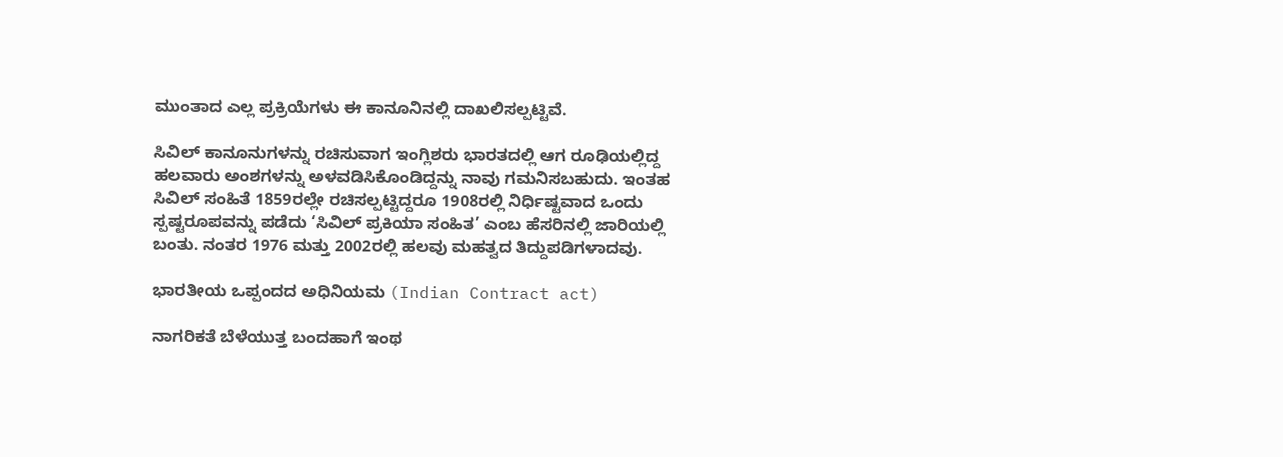ಮುಂತಾದ ಎಲ್ಲ ಪ್ರಕ್ರಿಯೆಗಳು ಈ ಕಾನೂನಿನಲ್ಲಿ ದಾಖಲಿಸಲ್ಪಟ್ಟಿವೆ.

ಸಿವಿಲ್ ಕಾನೂನುಗಳನ್ನು ರಚಿಸುವಾಗ ಇಂಗ್ಲಿಶರು ಭಾರತದಲ್ಲಿ ಆಗ ರೂಢಿಯಲ್ಲಿದ್ದ ಹಲವಾರು ಅಂಶಗಳನ್ನು ಅಳವಡಿಸಿಕೊಂಡಿದ್ದನ್ನು ನಾವು ಗಮನಿಸಬಹುದು. ಇಂತಹ ಸಿವಿಲ್ ಸಂಹಿತೆ 1859ರಲ್ಲೇ ರಚಿಸಲ್ಪಟ್ಟಿದ್ದರೂ 1908ರಲ್ಲಿ ನಿರ್ಧಿಷ್ಟವಾದ ಒಂದು ಸ್ಪಷ್ಟರೂಪವನ್ನು ಪಡೆದು ‘ಸಿವಿಲ್ ಪ್ರಕಿಯಾ ಸಂಹಿತ’ ಎಂಬ ಹೆಸರಿನಲ್ಲಿ ಜಾರಿಯಲ್ಲಿ ಬಂತು. ನಂತರ 1976 ಮತ್ತು 2002ರಲ್ಲಿ ಹಲವು ಮಹತ್ವದ ತಿದ್ದುಪಡಿಗಳಾದವು.

ಭಾರತೀಯ ಒಪ್ಪಂದದ ಅಧಿನಿಯಮ (Indian Contract act)

ನಾಗರಿಕತೆ ಬೆಳೆಯುತ್ತ ಬಂದಹಾಗೆ ಇಂಥ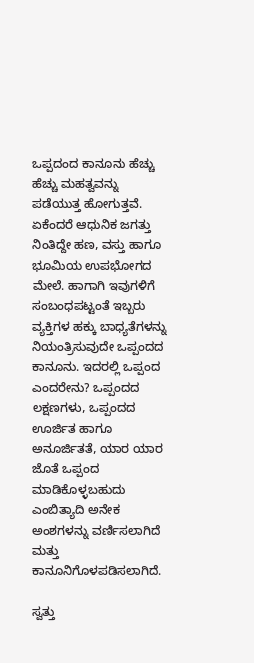ಒಪ್ಪದಂದ ಕಾನೂನು ಹೆಚ್ಚು ಹೆಚ್ಚು ಮಹತ್ವವನ್ನು ಪಡೆಯುತ್ತ ಹೋಗುತ್ತವೆ. ಏಕೆಂದರೆ ಆಧುನಿಕ ಜಗತ್ತು ನಿಂತಿದ್ದೇ ಹಣ, ವಸ್ತು ಹಾಗೂ ಭೂಮಿಯ ಉಪಭೋಗದ ಮೇಲೆ. ಹಾಗಾಗಿ ಇವುಗಳಿಗೆ ಸಂಬಂಧಪಟ್ಟಂತೆ ಇಬ್ಬರು ವ್ಯಕ್ತಿಗಳ ಹಕ್ಕು ಬಾಧ್ಯತೆಗಳನ್ನು ನಿಯಂತ್ರಿಸುವುದೇ ಒಪ್ಪಂದದ ಕಾನೂನು. ಇದರಲ್ಲಿ ಒಪ್ಪಂದ ಎಂದರೇನು? ಒಪ್ಪಂದದ ಲಕ್ಷಣಗಳು, ಒಪ್ಪಂದದ ಊರ್ಜಿತ ಹಾಗೂ ಅನೂರ್ಜಿತತೆ, ಯಾರ ಯಾರ ಜೊತೆ ಒಪ್ಪಂದ ಮಾಡಿಕೊಳ್ಳಬಹುದು ಎಂಬಿತ್ಯಾದಿ ಅನೇಕ ಅಂಶಗಳನ್ನು ವರ್ಣಿಸಲಾಗಿದೆ ಮತ್ತು ಕಾನೂನಿಗೊಳಪಡಿಸಲಾಗಿದೆ.

ಸ್ವತ್ತು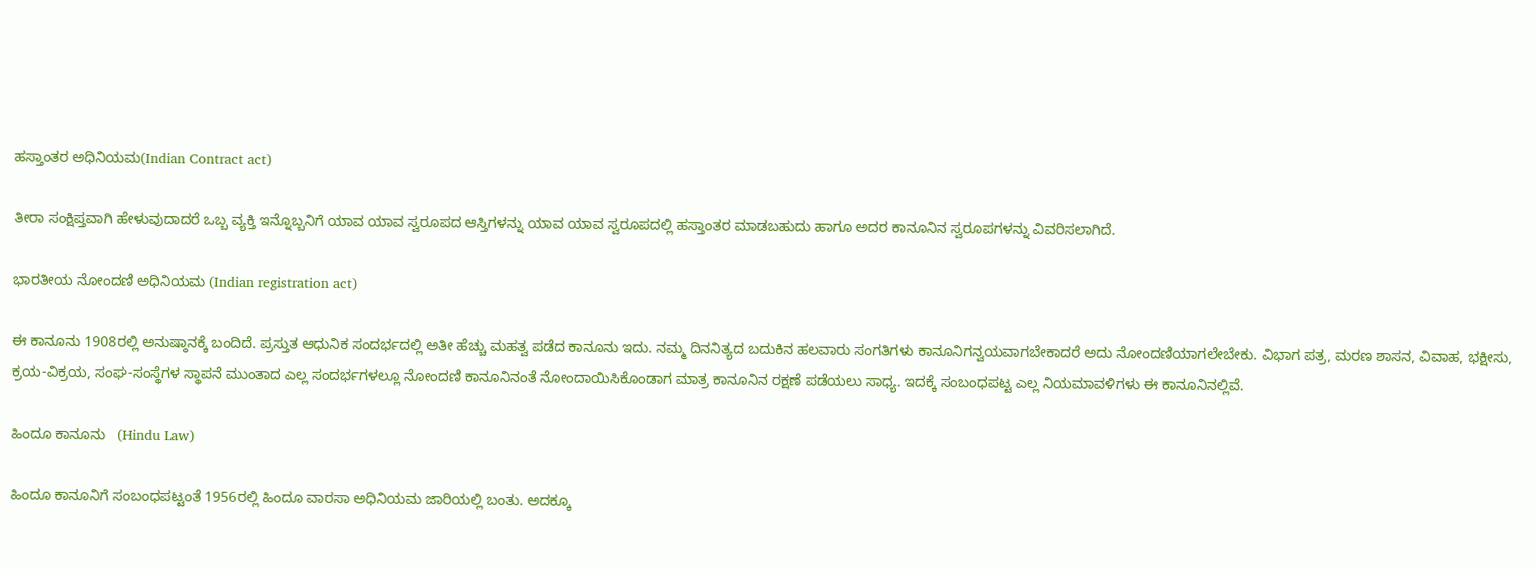ಹಸ್ತಾಂತರ ಅಧಿನಿಯಮ(Indian Contract act)

ತೀರಾ ಸಂಕ್ಷಿಪ್ತವಾಗಿ ಹೇಳುವುದಾದರೆ ಒಬ್ಬ ವ್ಯಕ್ತಿ ಇನ್ನೊಬ್ಬನಿಗೆ ಯಾವ ಯಾವ ಸ್ವರೂಪದ ಆಸ್ತಿಗಳನ್ನು ಯಾವ ಯಾವ ಸ್ವರೂಪದಲ್ಲಿ ಹಸ್ತಾಂತರ ಮಾಡಬಹುದು ಹಾಗೂ ಅದರ ಕಾನೂನಿನ ಸ್ವರೂಪಗಳನ್ನು ವಿವರಿಸಲಾಗಿದೆ.

ಭಾರತೀಯ ನೋಂದಣಿ ಅಧಿನಿಯಮ (Indian registration act)

ಈ ಕಾನೂನು 1908ರಲ್ಲಿ ಅನುಷ್ಠಾನಕ್ಕೆ ಬಂದಿದೆ. ಪ್ರಸ್ತುತ ಆಧುನಿಕ ಸಂದರ್ಭದಲ್ಲಿ ಅತೀ ಹೆಚ್ಚು ಮಹತ್ವ ಪಡೆದ ಕಾನೂನು ಇದು. ನಮ್ಮ ದಿನನಿತ್ಯದ ಬದುಕಿನ ಹಲವಾರು ಸಂಗತಿಗಳು ಕಾನೂನಿಗನ್ವಯವಾಗಬೇಕಾದರೆ ಅದು ನೋಂದಣಿಯಾಗಲೇಬೇಕು. ವಿಭಾಗ ಪತ್ರ, ಮರಣ ಶಾಸನ, ವಿವಾಹ, ಭಕ್ಷೀಸು, ಕ್ರಯ-ವಿಕ್ರಯ, ಸಂಘ-ಸಂಸ್ಥೆಗಳ ಸ್ಥಾಪನೆ ಮುಂತಾದ ಎಲ್ಲ ಸಂದರ್ಭಗಳಲ್ಲೂ ನೋಂದಣಿ ಕಾನೂನಿನಂತೆ ನೋಂದಾಯಿಸಿಕೊಂಡಾಗ ಮಾತ್ರ ಕಾನೂನಿನ ರಕ್ಷಣೆ ಪಡೆಯಲು ಸಾಧ್ಯ. ಇದಕ್ಕೆ ಸಂಬಂಧಪಟ್ಟ ಎಲ್ಲ ನಿಯಮಾವಳಿಗಳು ಈ ಕಾನೂನಿನಲ್ಲಿವೆ.

ಹಿಂದೂ ಕಾನೂನು   (Hindu Law)

ಹಿಂದೂ ಕಾನೂನಿಗೆ ಸಂಬಂಧಪಟ್ಟಂತೆ 1956ರಲ್ಲಿ ಹಿಂದೂ ವಾರಸಾ ಅಧಿನಿಯಮ ಜಾರಿಯಲ್ಲಿ ಬಂತು. ಅದಕ್ಕೂ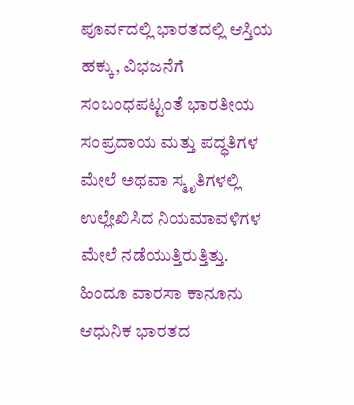ಪೂರ್ವದಲ್ಲಿ ಭಾರತದಲ್ಲಿ ಆಸ್ತಿಯ ಹಕ್ಕು, ವಿಭಜನೆಗೆ ಸಂಬಂಧಪಟ್ಟಂತೆ ಭಾರತೀಯ ಸಂಪ್ರದಾಯ ಮತ್ತು ಪದ್ಧತಿಗಳ ಮೇಲೆ ಅಥವಾ ಸ್ಮೃತಿಗಳಲ್ಲಿ ಉಲ್ಲೇಖಿಸಿದ ನಿಯಮಾವಳಿಗಳ ಮೇಲೆ ನಡೆಯುತ್ತಿರುತ್ತಿತ್ತು. ಹಿಂದೂ ವಾರಸಾ ಕಾನೂನು ಆಧುನಿಕ ಭಾರತದ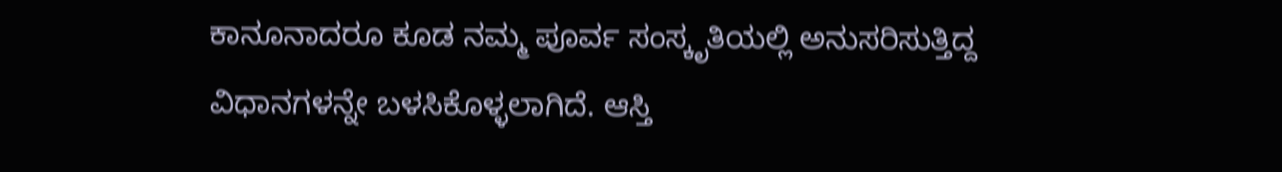ಕಾನೂನಾದರೂ ಕೂಡ ನಮ್ಮ ಪೂರ್ವ ಸಂಸ್ಕೃತಿಯಲ್ಲಿ ಅನುಸರಿಸುತ್ತಿದ್ದ ವಿಧಾನಗಳನ್ನೇ ಬಳಸಿಕೊಳ್ಳಲಾಗಿದೆ. ಆಸ್ತಿ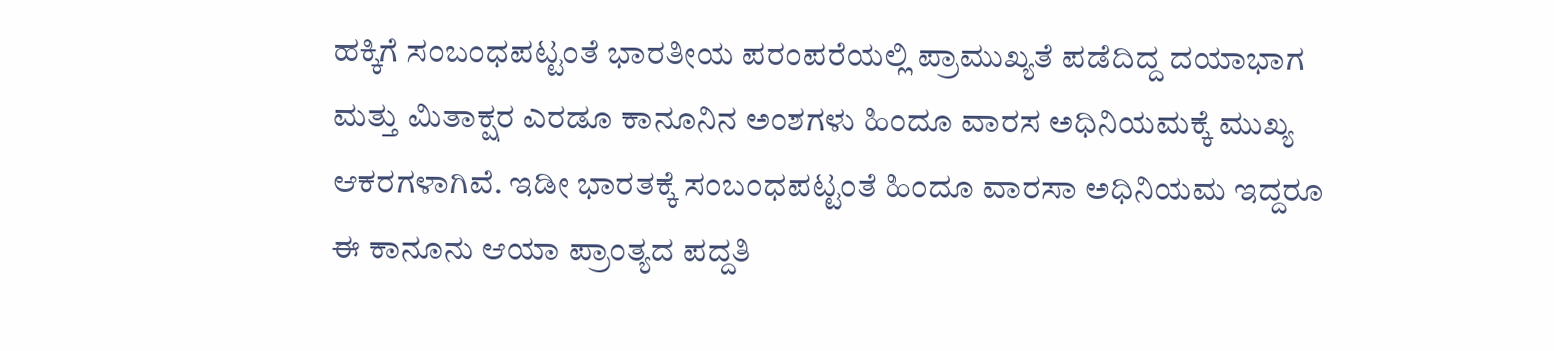ಹಕ್ಕಿಗೆ ಸಂಬಂಧಪಟ್ಟಂತೆ ಭಾರತೀಯ ಪರಂಪರೆಯಲ್ಲಿ ಪ್ರಾಮುಖ್ಯತೆ ಪಡೆದಿದ್ದ ದಯಾಭಾಗ ಮತ್ತು ಮಿತಾಕ್ಷರ ಎರಡೂ ಕಾನೂನಿನ ಅಂಶಗಳು ಹಿಂದೂ ವಾರಸ ಅಧಿನಿಯಮಕ್ಕೆ ಮುಖ್ಯ ಆಕರಗಳಾಗಿವೆ. ಇಡೀ ಭಾರತಕ್ಕೆ ಸಂಬಂಧಪಟ್ಟಂತೆ ಹಿಂದೂ ವಾರಸಾ ಅಧಿನಿಯಮ ಇದ್ದರೂ ಈ ಕಾನೂನು ಆಯಾ ಪ್ರಾಂತ್ಯದ ಪದ್ದತಿ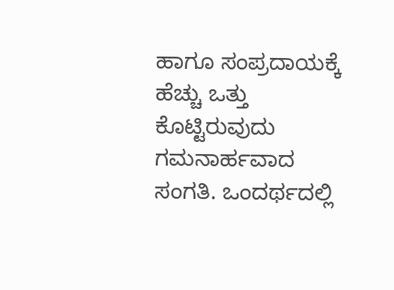ಹಾಗೂ ಸಂಪ್ರದಾಯಕ್ಕೆ ಹೆಚ್ಚು ಒತ್ತು ಕೊಟ್ಟಿರುವುದು ಗಮನಾರ್ಹವಾದ ಸಂಗತಿ. ಒಂದರ್ಥದಲ್ಲಿ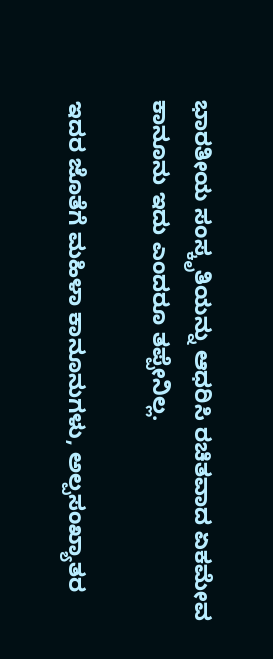ಭಾರತೀಯ ಸಂಸ್ಕೃತಿಯನ್ನು ಆಧರಿಸಿ ರಚಿತವಾದ ಏಕಮೇವ ಕಾನೂನು ಇದು ಎಂದರೂ ತಪ್ಪೇನಿಲ್ಲ.

ಇದರ ಜೊತೆಗೆ ಮಹಿಳಾ ಕಾನೂನುಗಳು, ಅಲ್ಪಸಂಖ್ಯಾತರ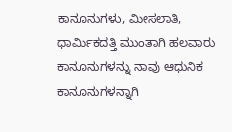ಕಾನೂನುಗಳು, ಮೀಸಲಾತಿ, ಧಾರ್ಮಿಕದತ್ತಿ ಮುಂತಾಗಿ ಹಲವಾರು ಕಾನೂನುಗಳನ್ನು ನಾವು ಆಧುನಿಕ ಕಾನೂನುಗಳನ್ನಾಗಿ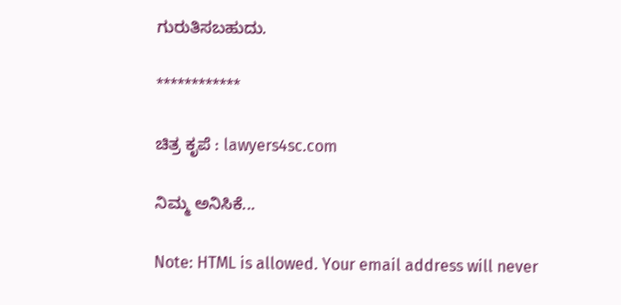ಗುರುತಿಸಬಹುದು.

************

ಚಿತ್ರ ಕೃಪೆ : lawyers4sc.com

ನಿಮ್ಮ ಅನಿಸಿಕೆ...

Note: HTML is allowed. Your email address will never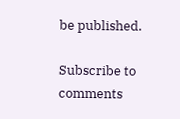be published.

Subscribe to comments